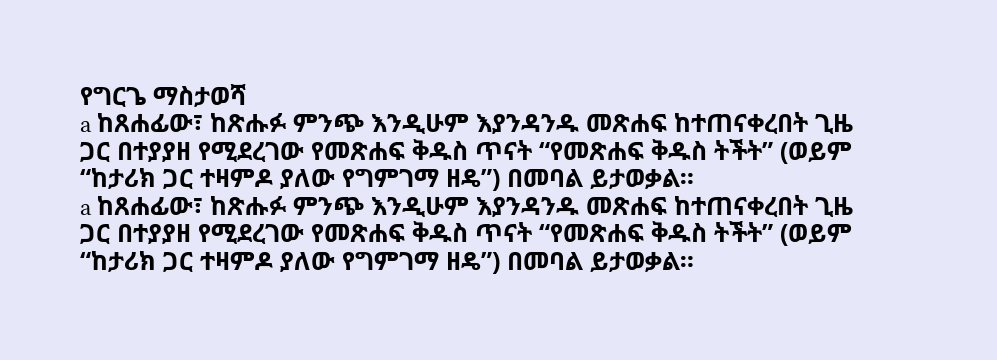የግርጌ ማስታወሻ
a ከጸሐፊው፣ ከጽሑፉ ምንጭ እንዲሁም እያንዳንዱ መጽሐፍ ከተጠናቀረበት ጊዜ ጋር በተያያዘ የሚደረገው የመጽሐፍ ቅዱስ ጥናት “የመጽሐፍ ቅዱስ ትችት” (ወይም “ከታሪክ ጋር ተዛምዶ ያለው የግምገማ ዘዴ”) በመባል ይታወቃል።
a ከጸሐፊው፣ ከጽሑፉ ምንጭ እንዲሁም እያንዳንዱ መጽሐፍ ከተጠናቀረበት ጊዜ ጋር በተያያዘ የሚደረገው የመጽሐፍ ቅዱስ ጥናት “የመጽሐፍ ቅዱስ ትችት” (ወይም “ከታሪክ ጋር ተዛምዶ ያለው የግምገማ ዘዴ”) በመባል ይታወቃል።